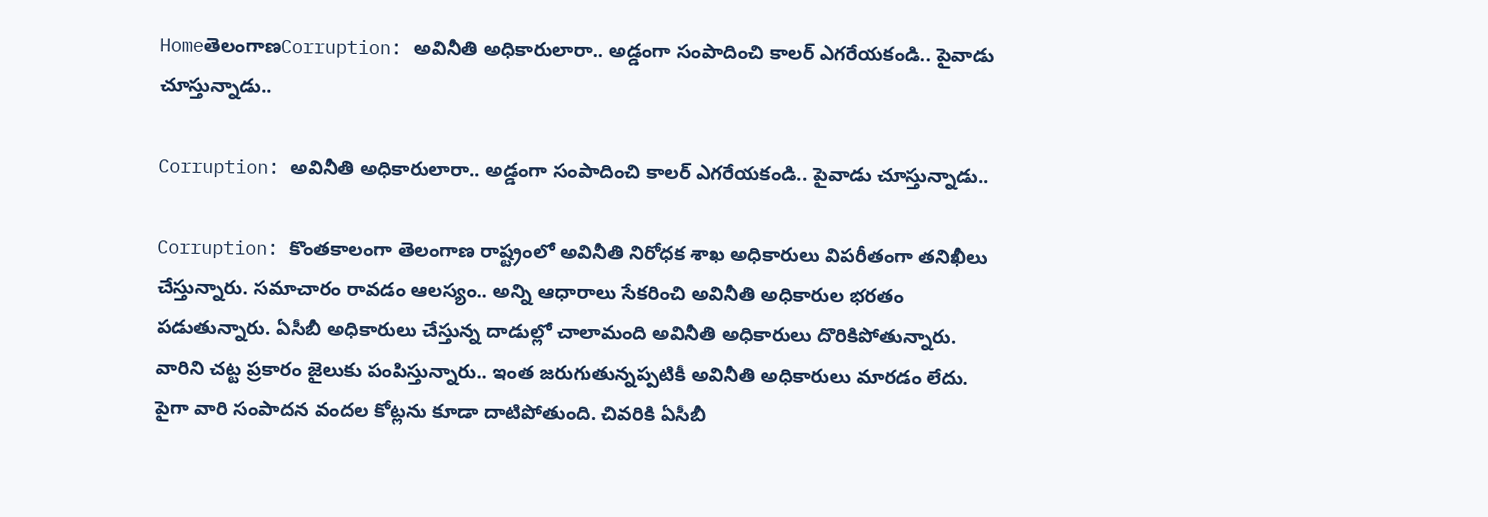HomeతెలంగాణCorruption: అవినీతి అధికారులారా.. అడ్డంగా సంపాదించి కాలర్ ఎగరేయకండి.. పైవాడు చూస్తున్నాడు..

Corruption: అవినీతి అధికారులారా.. అడ్డంగా సంపాదించి కాలర్ ఎగరేయకండి.. పైవాడు చూస్తున్నాడు..

Corruption: కొంతకాలంగా తెలంగాణ రాష్ట్రంలో అవినీతి నిరోధక శాఖ అధికారులు విపరీతంగా తనిఖీలు చేస్తున్నారు. సమాచారం రావడం ఆలస్యం.. అన్ని ఆధారాలు సేకరించి అవినీతి అధికారుల భరతం పడుతున్నారు. ఏసీబీ అధికారులు చేస్తున్న దాడుల్లో చాలామంది అవినీతి అధికారులు దొరికిపోతున్నారు. వారిని చట్ట ప్రకారం జైలుకు పంపిస్తున్నారు.. ఇంత జరుగుతున్నప్పటికీ అవినీతి అధికారులు మారడం లేదు. పైగా వారి సంపాదన వందల కోట్లను కూడా దాటిపోతుంది. చివరికి ఏసీబీ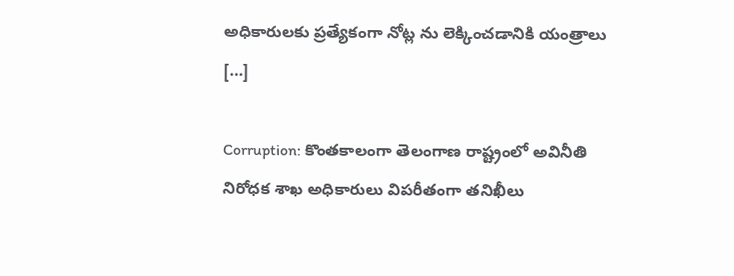అధికారులకు ప్రత్యేకంగా నోట్ల ను లెక్కించడానికి యంత్రాలు […]

Corruption: కొంతకాలంగా తెలంగాణ రాష్ట్రంలో అవినీతి నిరోధక శాఖ అధికారులు విపరీతంగా తనిఖీలు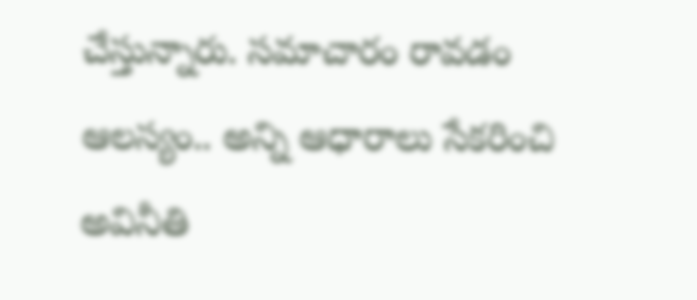చేస్తున్నారు. సమాచారం రావడం ఆలస్యం.. అన్ని ఆధారాలు సేకరించి అవినీతి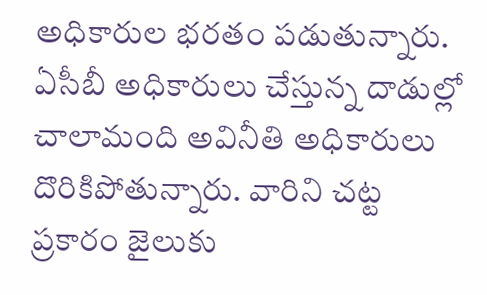అధికారుల భరతం పడుతున్నారు. ఏసీబీ అధికారులు చేస్తున్న దాడుల్లో చాలామంది అవినీతి అధికారులు దొరికిపోతున్నారు. వారిని చట్ట ప్రకారం జైలుకు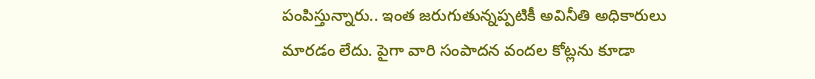పంపిస్తున్నారు.. ఇంత జరుగుతున్నప్పటికీ అవినీతి అధికారులు మారడం లేదు. పైగా వారి సంపాదన వందల కోట్లను కూడా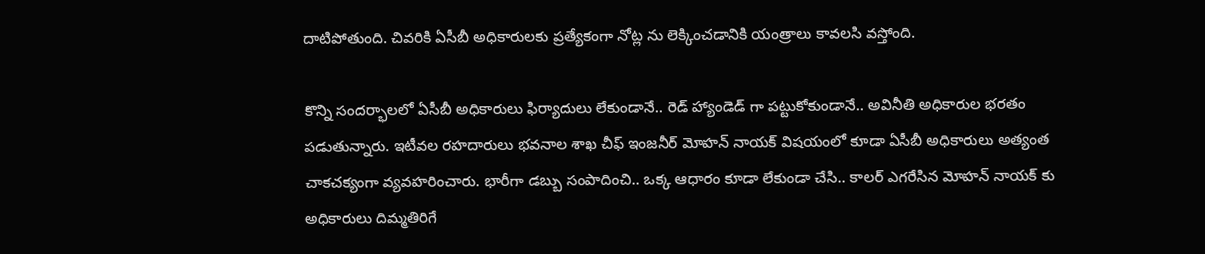దాటిపోతుంది. చివరికి ఏసీబీ అధికారులకు ప్రత్యేకంగా నోట్ల ను లెక్కించడానికి యంత్రాలు కావలసి వస్తోంది.

కొన్ని సందర్భాలలో ఏసీబీ అధికారులు ఫిర్యాదులు లేకుండానే.. రెడ్ హ్యాండెడ్ గా పట్టుకోకుండానే.. అవినీతి అధికారుల భరతం పడుతున్నారు. ఇటీవల రహదారులు భవనాల శాఖ చీఫ్ ఇంజనీర్ మోహన్ నాయక్ విషయంలో కూడా ఏసీబీ అధికారులు అత్యంత చాకచక్యంగా వ్యవహరించారు. భారీగా డబ్బు సంపాదించి.. ఒక్క ఆధారం కూడా లేకుండా చేసి.. కాలర్ ఎగరేసిన మోహన్ నాయక్ కు అధికారులు దిమ్మతిరిగే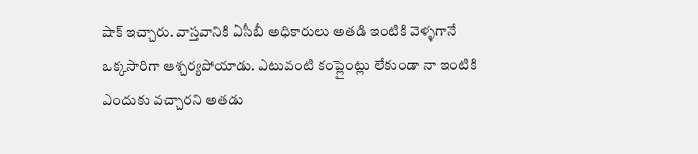షాక్ ఇచ్చారు. వాస్తవానికి ఏసీబీ అధికారులు అతడి ఇంటికి వెళ్ళగానే ఒక్కసారిగా ఆశ్చర్యపోయాడు. ఎటువంటి కంప్లైంట్లు లేకుండా నా ఇంటికి ఎందుకు వచ్చారని అతడు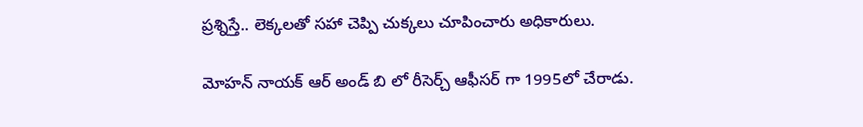ప్రశ్నిస్తే.. లెక్కలతో సహా చెప్పి చుక్కలు చూపించారు అధికారులు.

మోహన్ నాయక్ ఆర్ అండ్ బి లో రీసెర్చ్ ఆఫీసర్ గా 1995లో చేరాడు.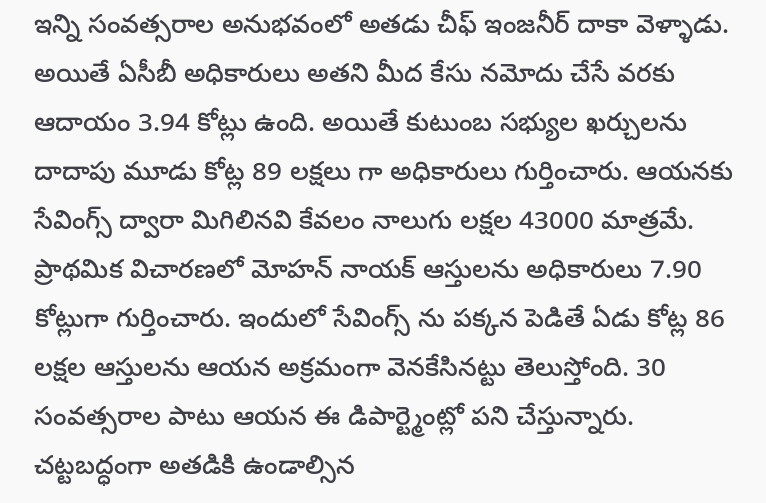ఇన్ని సంవత్సరాల అనుభవంలో అతడు చీఫ్ ఇంజనీర్ దాకా వెళ్ళాడు. అయితే ఏసీబీ అధికారులు అతని మీద కేసు నమోదు చేసే వరకు ఆదాయం 3.94 కోట్లు ఉంది. అయితే కుటుంబ సభ్యుల ఖర్చులను దాదాపు మూడు కోట్ల 89 లక్షలు గా అధికారులు గుర్తించారు. ఆయనకు సేవింగ్స్ ద్వారా మిగిలినవి కేవలం నాలుగు లక్షల 43000 మాత్రమే. ప్రాథమిక విచారణలో మోహన్ నాయక్ ఆస్తులను అధికారులు 7.90 కోట్లుగా గుర్తించారు. ఇందులో సేవింగ్స్ ను పక్కన పెడితే ఏడు కోట్ల 86 లక్షల ఆస్తులను ఆయన అక్రమంగా వెనకేసినట్టు తెలుస్తోంది. 30 సంవత్సరాల పాటు ఆయన ఈ డిపార్ట్మెంట్లో పని చేస్తున్నారు. చట్టబద్ధంగా అతడికి ఉండాల్సిన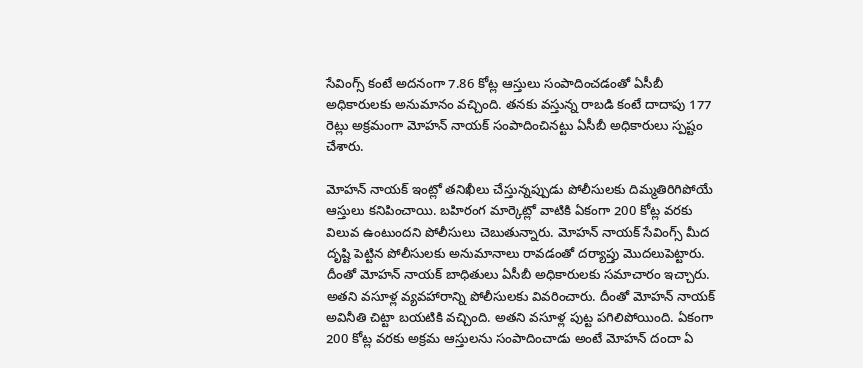సేవింగ్స్ కంటే అదనంగా 7.86 కోట్ల ఆస్తులు సంపాదించడంతో ఏసీబీ అధికారులకు అనుమానం వచ్చింది. తనకు వస్తున్న రాబడి కంటే దాదాపు 177 రెట్లు అక్రమంగా మోహన్ నాయక్ సంపాదించినట్టు ఏసీబీ అధికారులు స్పష్టం చేశారు.

మోహన్ నాయక్ ఇంట్లో తనిఖీలు చేస్తున్నప్పుడు పోలీసులకు దిమ్మతిరిగిపోయే ఆస్తులు కనిపించాయి. బహిరంగ మార్కెట్లో వాటికి ఏకంగా 200 కోట్ల వరకు విలువ ఉంటుందని పోలీసులు చెబుతున్నారు. మోహన్ నాయక్ సేవింగ్స్ మీద దృష్టి పెట్టిన పోలీసులకు అనుమానాలు రావడంతో దర్యాప్తు మొదలుపెట్టారు. దీంతో మోహన్ నాయక్ బాధితులు ఏసీబీ అధికారులకు సమాచారం ఇచ్చారు. అతని వసూళ్ల వ్యవహారాన్ని పోలీసులకు వివరించారు. దీంతో మోహన్ నాయక్ అవినీతి చిట్టా బయటికి వచ్చింది. అతని వసూళ్ల పుట్ట పగిలిపోయింది. ఏకంగా 200 కోట్ల వరకు అక్రమ ఆస్తులను సంపాదించాడు అంటే మోహన్ దందా ఏ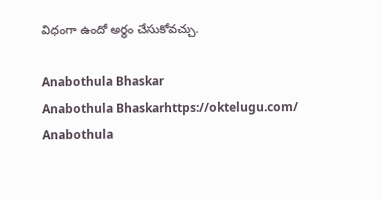విధంగా ఉందో అర్థం చేసుకోవచ్చు.

Anabothula Bhaskar
Anabothula Bhaskarhttps://oktelugu.com/
Anabothula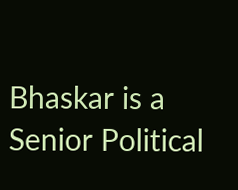Bhaskar is a Senior Political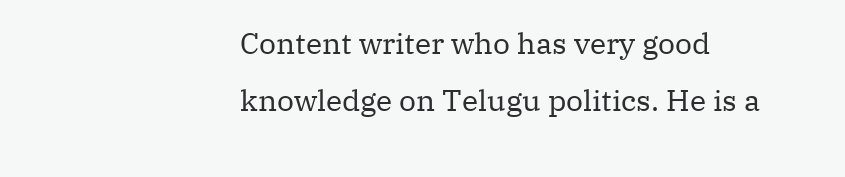Content writer who has very good knowledge on Telugu politics. He is a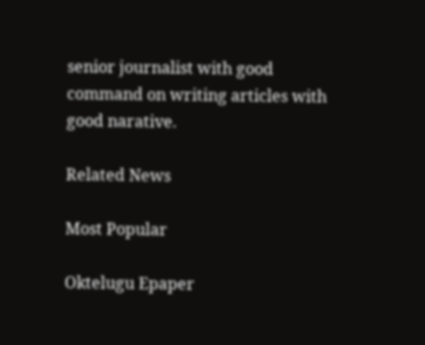senior journalist with good command on writing articles with good narative.

Related News

Most Popular

Oktelugu Epaper